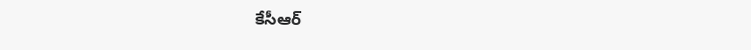కేసీఆర్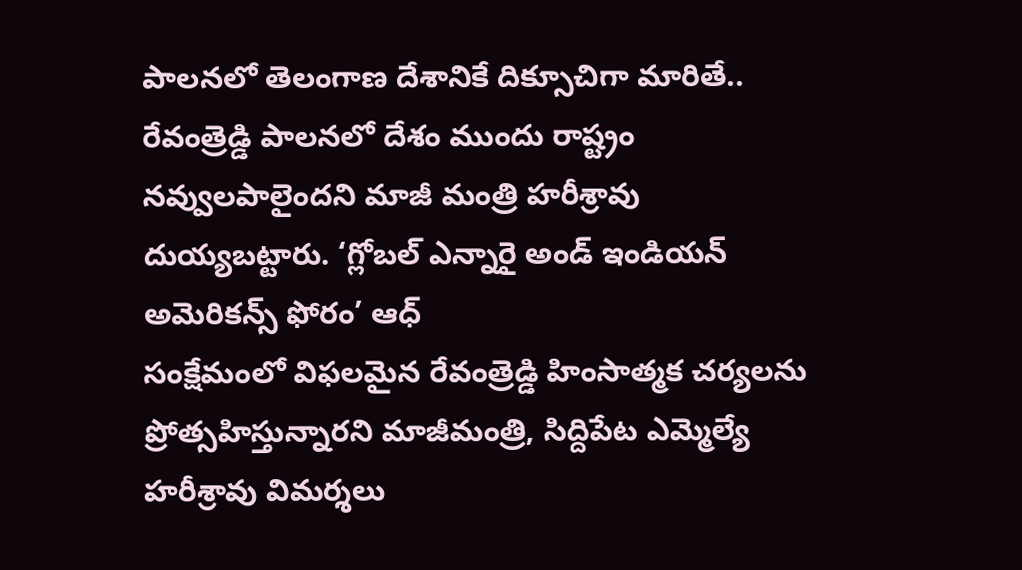పాలనలో తెలంగాణ దేశానికే దిక్సూచిగా మారితే.. రేవంత్రెడ్డి పాలనలో దేశం ముందు రాష్ట్రం నవ్వులపాలైందని మాజీ మంత్రి హరీశ్రావు దుయ్యబట్టారు. ‘గ్లోబల్ ఎన్నారై అండ్ ఇండియన్ అమెరికన్స్ ఫోరం’ ఆధ్
సంక్షేమంలో విఫలమైన రేవంత్రెడ్డి హింసాత్మక చర్యలను ప్రోత్సహిస్తున్నారని మాజీమంత్రి, సిద్దిపేట ఎమ్మెల్యే హరీశ్రావు విమర్శలు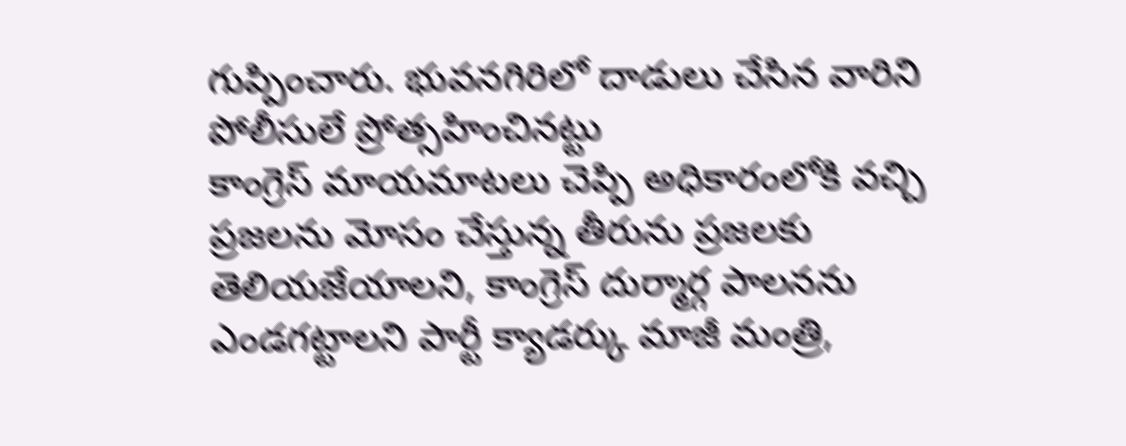గుప్పించారు. భువనగిరిలో దాడులు చేసిన వారిని పోలీసులే ప్రోత్సహించినట్టు
కాంగ్రెస్ మాయమాటలు చెప్పి అధికారంలోకి వచ్చి ప్రజలను మోసం చేస్తున్న తీరును ప్రజలకు తెలియజేయాలని, కాంగ్రెస్ దుర్మార్గ పాలనను ఎండగట్టాలని పార్టీ క్యాడర్కు మాజీ మంత్రి,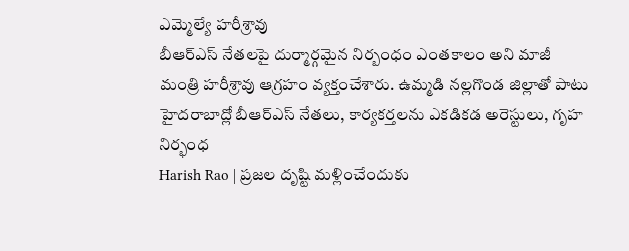ఎమ్మెల్యే హరీశ్రావు
బీఆర్ఎస్ నేతలపై దుర్మార్గమైన నిర్బంధం ఎంతకాలం అని మాజీ మంత్రి హరీశ్రావు ఆగ్రహం వ్యక్తంచేశారు. ఉమ్మడి నల్లగొండ జిల్లాతో పాటు హైదరాబాద్లో బీఆర్ఎస్ నేతలు, కార్యకర్తలను ఎకడికడ అరెస్టులు, గృహ నిర్భంధ
Harish Rao | ప్రజల దృష్టి మళ్లించేందుకు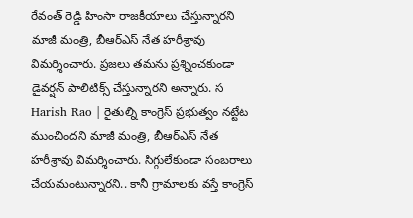రేవంత్ రెడ్డి హింసా రాజకీయాలు చేస్తున్నారని మాజీ మంత్రి, బీఆర్ఎస్ నేత హరీశ్రావు విమర్శించారు. ప్రజలు తమను ప్రశ్నించకుండా డైవర్షన్ పాలిటిక్స్ చేస్తున్నారని అన్నారు. స
Harish Rao | రైతుల్ని కాంగ్రెస్ ప్రభుత్వం నట్టేట ముంచిందని మాజీ మంత్రి, బీఆర్ఎస్ నేత హరీశ్రావు విమర్శించారు. సిగ్గులేకుండా సంబరాలు చేయమంటున్నారని.. కానీ గ్రామాలకు వస్తే కాంగ్రెస్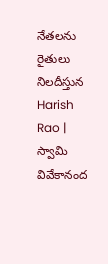నేతలను రైతులు నిలదీస్తున
Harish Rao | స్వామి వివేకానంద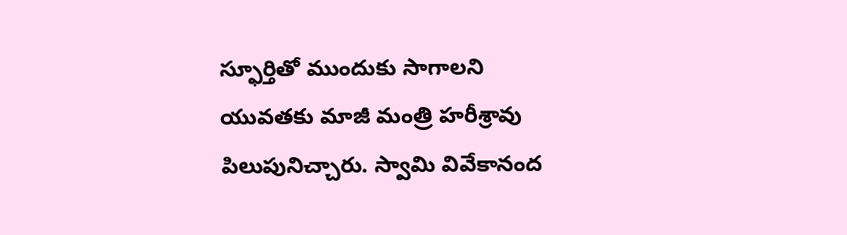స్ఫూర్తితో ముందుకు సాగాలని యువతకు మాజీ మంత్రి హరీశ్రావు పిలుపునిచ్చారు. స్వామి వివేకానంద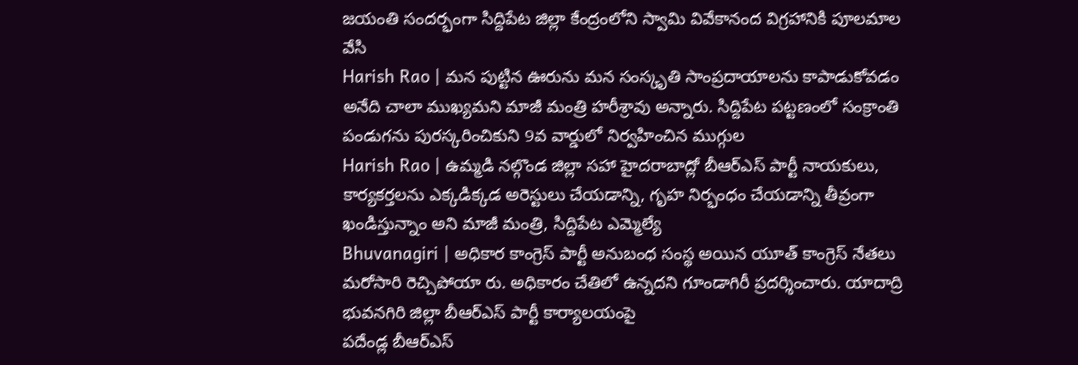జయంతి సందర్భంగా సిద్దిపేట జిల్లా కేంద్రంలోని స్వామి వివేకానంద విగ్రహానికి పూలమాల వేసి
Harish Rao | మన పుట్టిన ఊరును మన సంస్కృతి సాంప్రదాయాలను కాపాడుకోవడం అనేది చాలా ముఖ్యమని మాజీ మంత్రి హరీశ్రావు అన్నారు. సిద్దిపేట పట్టణంలో సంక్రాంతి పండుగను పురస్కరించికుని 9వ వార్డులో నిర్వహించిన ముగ్గుల
Harish Rao | ఉమ్మడి నల్గొండ జిల్లా సహా హైదరాబాద్లో బీఆర్ఎస్ పార్టీ నాయకులు, కార్యకర్తలను ఎక్కడిక్కడ అరెస్టులు చేయడాన్ని, గృహ నిర్భంధం చేయడాన్ని తీవ్రంగా ఖండిస్తున్నాం అని మాజీ మంత్రి, సిద్దిపేట ఎమ్మెల్యే
Bhuvanagiri | అధికార కాంగ్రెస్ పార్టీ అనుబంధ సంస్థ అయిన యూత్ కాంగ్రెస్ నేతలు మరోసారి రెచ్చిపోయా రు. అధికారం చేతిలో ఉన్నదని గూండాగిరీ ప్రదర్శించారు. యాదాద్రి భువనగిరి జిల్లా బీఆర్ఎస్ పార్టీ కార్యాలయంపై
పదేండ్ల బీఆర్ఎస్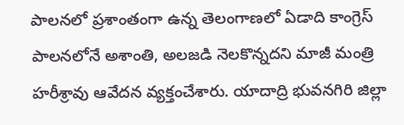పాలనలో ప్రశాంతంగా ఉన్న తెలంగాణలో ఏడాది కాంగ్రెస్ పాలనలోనే అశాంతి, అలజడి నెలకొన్నదని మాజీ మంత్రి హరీశ్రావు ఆవేదన వ్యక్తంచేశారు. యాదాద్రి భువనగిరి జిల్లా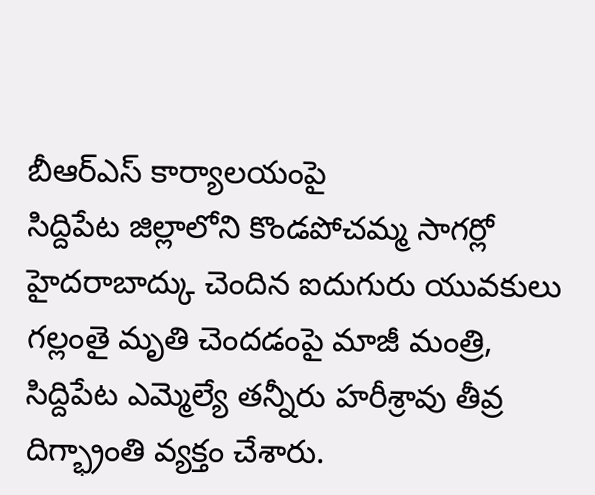బీఆర్ఎస్ కార్యాలయంపై
సిద్దిపేట జిల్లాలోని కొండపోచమ్మ సాగర్లో హైదరాబాద్కు చెందిన ఐదుగురు యువకులు గల్లంతై మృతి చెందడంపై మాజీ మంత్రి, సిద్దిపేట ఎమ్మెల్యే తన్నీరు హరీశ్రావు తీవ్ర దిగ్భ్రాంతి వ్యక్తం చేశారు.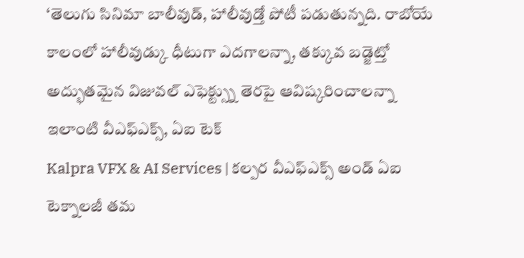‘తెలుగు సినిమా బాలీవుడ్, హాలీవుడ్తో పోటీ పడుతున్నది. రాబోయే కాలంలో హాలీవుడ్కు ధీటుగా ఎదగాలన్నా, తక్కువ బడ్జెట్తో అద్భుతమైన విజువల్ ఎఫెక్ట్స్ను తెరపై ఆవిష్కరించాలన్నా ఇలాంటి వీఎఫ్ఎక్స్, ఏఐ టెక్
Kalpra VFX & AI Services | కల్పర వీఎఫ్ఎక్స్ అండ్ ఏఐ టెక్నాలజీ తమ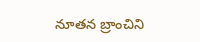నూతన బ్రాంచిని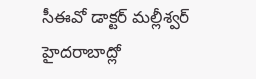సీఈవో డాక్టర్ మల్లీశ్వర్ హైదరాబాద్లో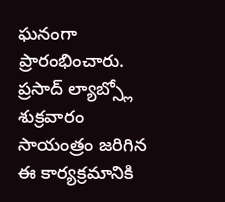ఘనంగా ప్రారంభించారు. ప్రసాద్ ల్యాబ్స్లో శుక్రవారం సాయంత్రం జరిగిన ఈ కార్యక్రమానికి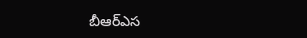బీఆర్ఎస